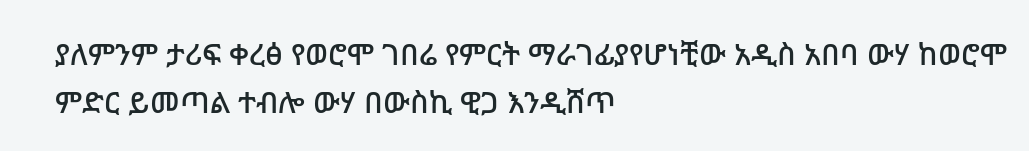ያለምንም ታሪፍ ቀረፅ የወሮሞ ገበሬ የምርት ማራገፊያየሆነቺው አዲስ አበባ ውሃ ከወሮሞ ምድር ይመጣል ተብሎ ውሃ በውስኪ ዊጋ እንዲሸጥ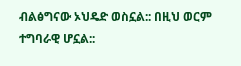ብልፅግናው ኦህዴድ ወስኗል:: በዚህ ወርም ተግባራዊ ሆኗል::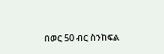በወር 50 ብር ስንከፍል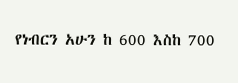የነብርን አሁን ከ 600 እስከ 700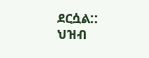ደርሷል::
ህዝብ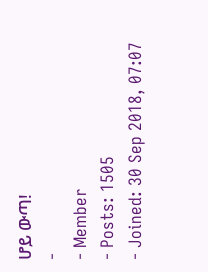ሆይ ውጣ!
-
- Member
- Posts: 1505
- Joined: 30 Sep 2018, 07:07